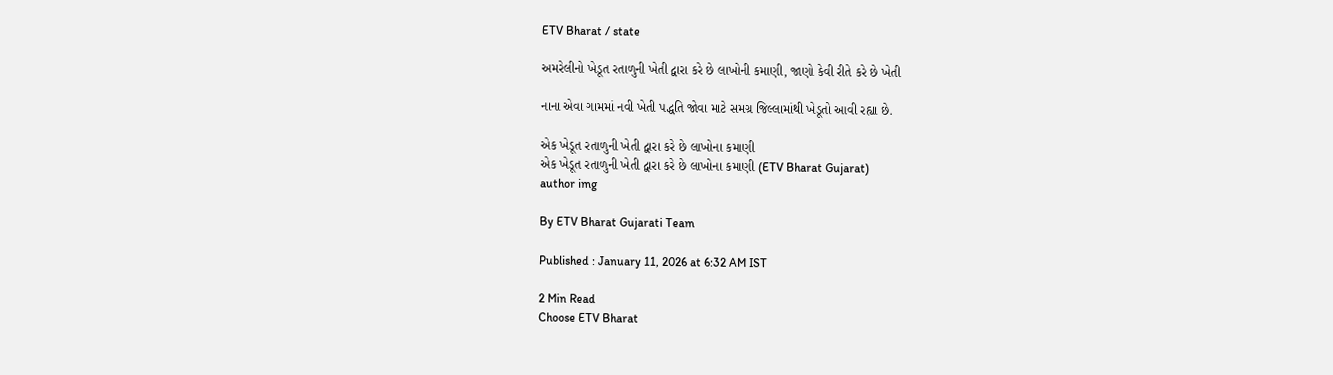ETV Bharat / state

અમરેલીનો ખેડૂત રતાળુની ખેતી દ્વારા કરે છે લાખોની કમાણી, જાણો કેવી રીતે કરે છે ખેતી

નાના એવા ગામમાં નવી ખેતી પદ્ધતિ જોવા માટે સમગ્ર જિલ્લામાંથી ખેડૂતો આવી રહ્યા છે.

એક ખેડૂત રતાળુની ખેતી દ્વારા કરે છે લાખોના કમાણી
એક ખેડૂત રતાળુની ખેતી દ્વારા કરે છે લાખોના કમાણી (ETV Bharat Gujarat)
author img

By ETV Bharat Gujarati Team

Published : January 11, 2026 at 6:32 AM IST

2 Min Read
Choose ETV Bharat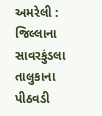અમરેલી : જિલ્લાના સાવરકુંડલા તાલુકાના પીઠવડી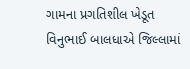ગામના પ્રગતિશીલ ખેડૂત વિનુભાઈ બાલધાએ જિલ્લામાં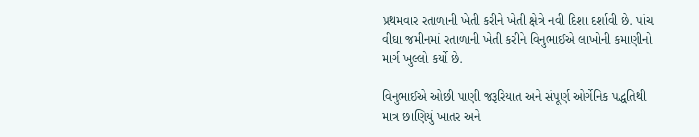પ્રથમવાર રતાળાની ખેતી કરીને ખેતી ક્ષેત્રે નવી દિશા દર્શાવી છે. પાંચ વીઘા જમીનમાં રતાળાની ખેતી કરીને વિનુભાઈએ લાખોની કમાણીનો માર્ગ ખુલ્લો કર્યો છે.

વિનુભાઈએ ઓછી પાણી જરૂરિયાત અને સંપૂર્ણ ઓર્ગેનિક પદ્ધતિથી માત્ર છાણિયું ખાતર અને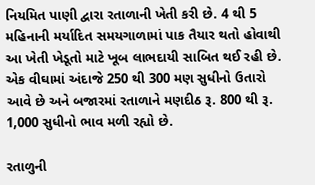નિયમિત પાણી દ્વારા રતાળાની ખેતી કરી છે. 4 થી 5 મહિનાની મર્યાદિત સમયગાળામાં પાક તૈયાર થતો હોવાથી આ ખેતી ખેડૂતો માટે ખૂબ લાભદાયી સાબિત થઈ રહી છે. એક વીઘામાં અંદાજે 250 થી 300 મણ સુધીનો ઉતારો આવે છે અને બજારમાં રતાળાને મણદીઠ રૂ. 800 થી રૂ. 1,000 સુધીનો ભાવ મળી રહ્યો છે.

રતાળુની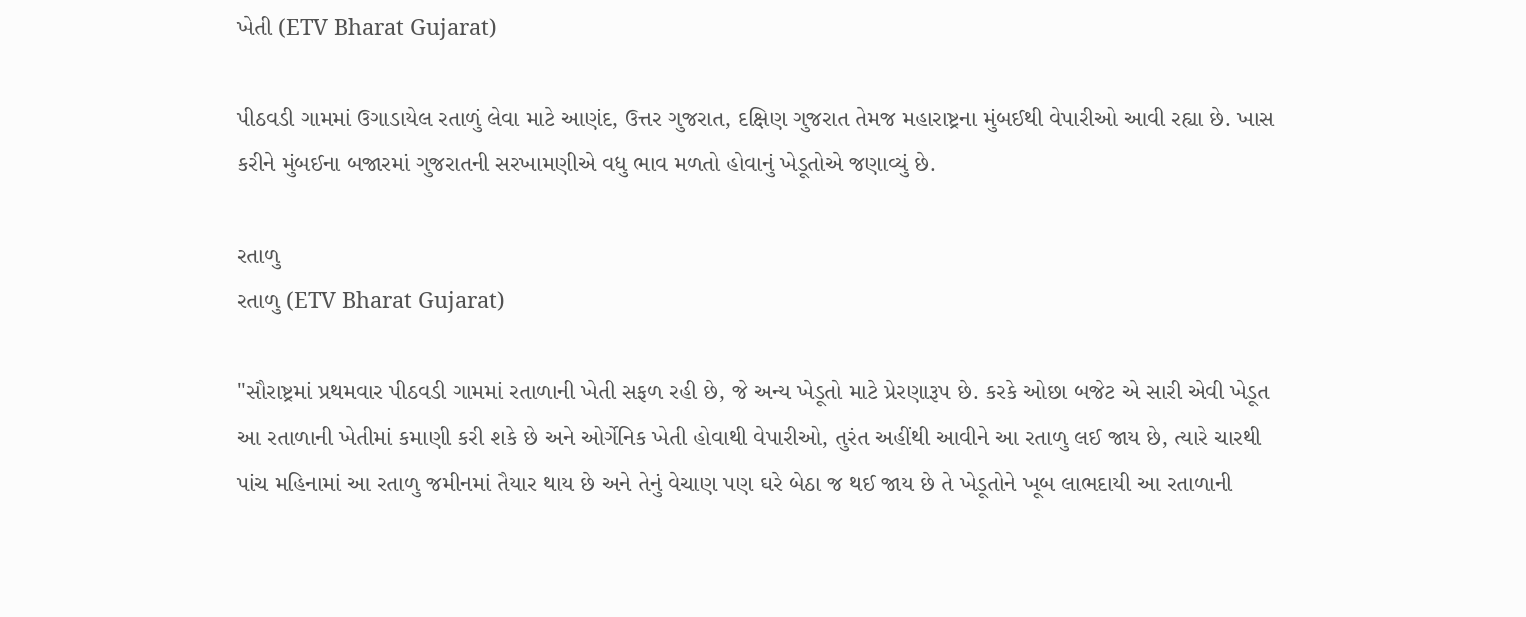ખેતી (ETV Bharat Gujarat)

પીઠવડી ગામમાં ઉગાડાયેલ રતાળું લેવા માટે આણંદ, ઉત્તર ગુજરાત, દક્ષિણ ગુજરાત તેમજ મહારાષ્ટ્રના મુંબઈથી વેપારીઓ આવી રહ્યા છે. ખાસ કરીને મુંબઈના બજારમાં ગુજરાતની સરખામણીએ વધુ ભાવ મળતો હોવાનું ખેડૂતોએ જણાવ્યું છે.

રતાળુ
રતાળુ (ETV Bharat Gujarat)

"સૌરાષ્ટ્રમાં પ્રથમવાર પીઠવડી ગામમાં રતાળાની ખેતી સફળ રહી છે, જે અન્ય ખેડૂતો માટે પ્રેરણારૂપ છે. કરકે ઓછા બજેટ એ સારી એવી ખેડૂત આ રતાળાની ખેતીમાં કમાણી કરી શકે છે અને ઓર્ગેનિક ખેતી હોવાથી વેપારીઓ, તુરંત અહીંથી આવીને આ રતાળુ લઈ જાય છે, ત્યારે ચારથી પાંચ મહિનામાં આ રતાળુ જમીનમાં તૈયાર થાય છે અને તેનું વેચાણ પણ ઘરે બેઠા જ થઈ જાય છે તે ખેડૂતોને ખૂબ લાભદાયી આ રતાળાની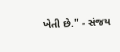ખેતી છે." - સંજય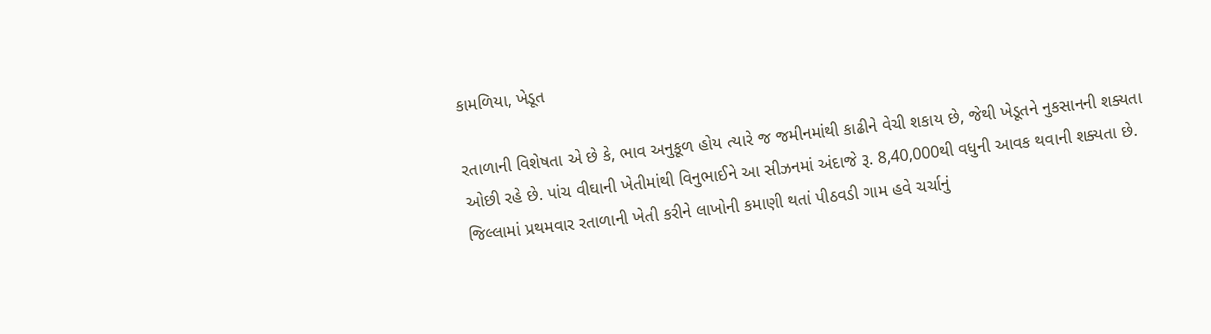કામળિયા, ખેડૂત

રતાળાની વિશેષતા એ છે કે, ભાવ અનુકૂળ હોય ત્યારે જ જમીનમાંથી કાઢીને વેચી શકાય છે, જેથી ખેડૂતને નુકસાનની શક્યતા ઓછી રહે છે. પાંચ વીઘાની ખેતીમાંથી વિનુભાઈને આ સીઝનમાં અંદાજે રૂ. 8,40,000થી વધુની આવક થવાની શક્યતા છે. જિલ્લામાં પ્રથમવાર રતાળાની ખેતી કરીને લાખોની કમાણી થતાં પીઠવડી ગામ હવે ચર્ચાનું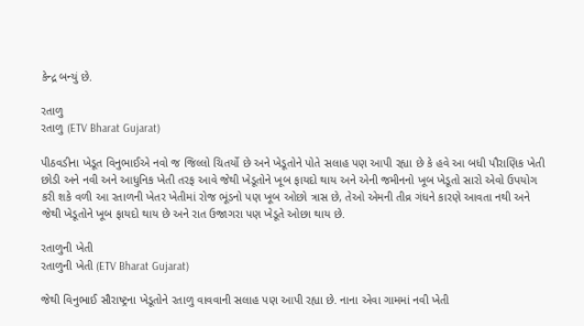કેન્દ્ર બન્યું છે.

રતાળુ
રતાળુ (ETV Bharat Gujarat)

પીઠવડીના ખેડૂત વિનુભાઈએ નવો જ જિલ્લો ચિતર્યો છે અને ખેડૂતોને પોતે સલાહ પણ આપી રહ્યા છે કે હવે આ બધી પૌરાણિક ખેતી છોડી અને નવી અને આધુનિક ખેતી તરફ આવે જેથી ખેડૂતોને ખૂબ ફાયદો થાય અને એની જમીનનો ખૂબ ખેડૂતો સારો એવો ઉપયોગ કરી શકે વળી આ રતાળની ખેતર ખેતીમાં રોજ ભૂંડનો પણ ખૂબ ઓછો ત્રાસ છે, તેઓ એમની તીવ્ર ગંધને કારણે આવતા નથી અને જેથી ખેડૂતોને ખૂબ ફાયદો થાય છે અને રાત ઉજાગરા પણ ખેડૂતે ઓછા થાય છે.

રતાળુની ખેતી
રતાળુની ખેતી (ETV Bharat Gujarat)

જેથી વિનુભાઈ સૌરાષ્ટ્રના ખેડૂતોને રતાળુ વાવવાની સલાહ પણ આપી રહ્યા છે. નાના એવા ગામમાં નવી ખેતી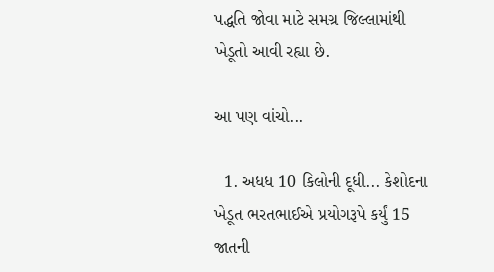પદ્ધતિ જોવા માટે સમગ્ર જિલ્લામાંથી ખેડૂતો આવી રહ્યા છે.

આ પણ વાંચો...

  1. અધધ 10 કિલોની દૂધી... કેશોદના ખેડૂત ભરતભાઈએ પ્રયોગરૂપે કર્યું 15 જાતની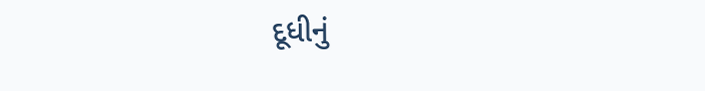દૂધીનું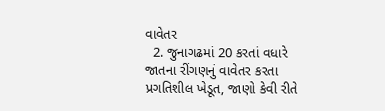વાવેતર
  2. જુનાગઢમાં 20 કરતાં વધારે જાતના રીંગણનું વાવેતર કરતા પ્રગતિશીલ ખેડૂત, જાણો કેવી રીતે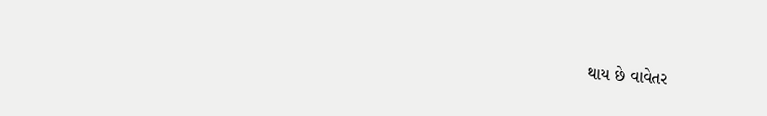થાય છે વાવેતર